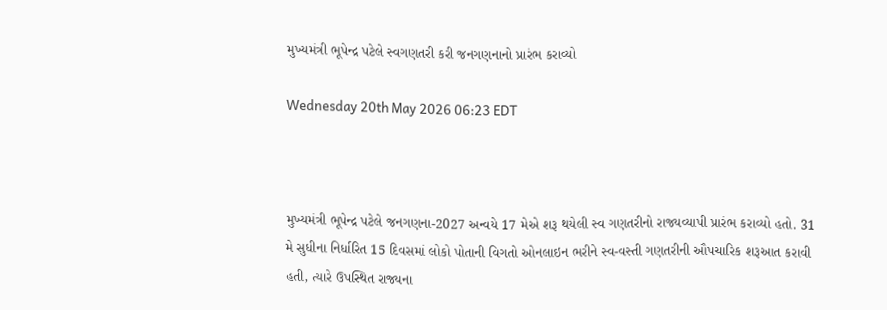મુખ્યમંત્રી ભૂપેન્દ્ર પટેલે સ્વગણતરી કરી જનગણનાનો પ્રારંભ કરાવ્યો

Wednesday 20th May 2026 06:23 EDT



મુખ્યમંત્રી ભૂપેન્દ્ર પટેલે જનગણના-2027 અન્વયે 17 મેએ શરૂ થયેલી સ્વ ગણતરીનો રાજ્યવ્યાપી પ્રારંભ કરાવ્યો હતો. 31 મે સુધીના નિર્ધારિત 15 દિવસમાં લોકો પોતાની વિગતો ઓનલાઇન ભરીને સ્વ-વસ્તી ગણતરીની ઔપચારિક શરૂઆત કરાવી હતી, ત્યારે ઉપસ્થિત રાજ્યના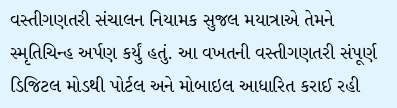વસ્તીગણતરી સંચાલન નિયામક સુજલ મયાત્રાએ તેમને સ્મૃતિચિન્હ અર્પણ કર્યું હતું. આ વખતની વસ્તીગણતરી સંપૂર્ણ ડિજિટલ મોડથી પોર્ટલ અને મોબાઇલ આધારિત કરાઈ રહી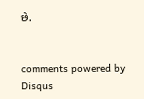છે.


comments powered by Disqus